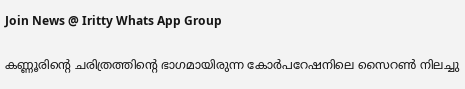Join News @ Iritty Whats App Group

കണ്ണൂരിന്റെ ചരിത്രത്തിന്റെ ഭാഗമായിരുന്ന കോര്‍പറേഷനിലെ സൈറണ്‍ നിലച്ചു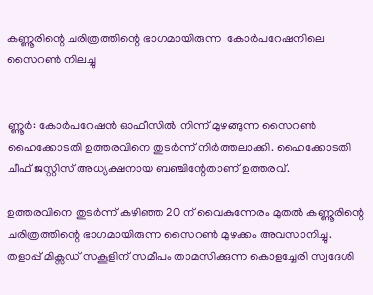കണ്ണൂരിന്റെ ചരിത്രത്തിന്റെ ഭാഗമായിരുന്ന  കോര്‍പറേഷനിലെ സൈറണ്‍ നിലച്ചു


ണ്ണൂർ: കോർപറേഷൻ ഓഫീസില്‍ നിന്ന് മുഴങ്ങുന്ന സൈറണ്‍ ഹൈക്കോടതി ഉത്തരവിനെ തുടർന്ന് നിർത്തലാക്കി. ഹൈക്കോടതി ചീഫ് ജസ്റ്റിസ് അധ്യക്ഷനായ ബഞ്ചിന്റേതാണ് ഉത്തരവ്.

ഉത്തരവിനെ തുടർന്ന് കഴിഞ്ഞ 20 ന് വൈകുന്നേരം മുതല്‍ കണ്ണൂരിന്റെ ചരിത്രത്തിന്റെ ഭാഗമായിരുന്ന സൈറണ്‍ മുഴക്കം അവസാനിച്ചു. തളാപ്പ് മിക്സഡ് സകൂളിന് സമീപം താമസിക്കുന്ന കൊളച്ചേരി സ്വദേശി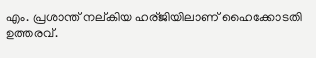എം. പ്രശാന്ത് നല്കിയ ഹര്ജിയിലാണ് ഹൈക്കോടതി ഉത്തരവ്.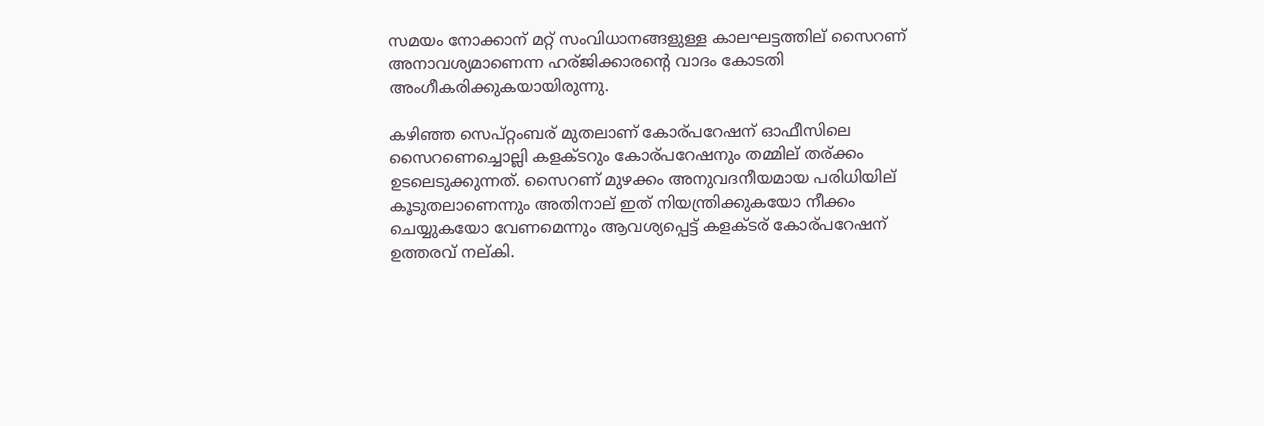സമയം നോക്കാന് മറ്റ് സംവിധാനങ്ങളുള്ള കാലഘട്ടത്തില് സൈറണ് അനാവശ്യമാണെന്ന ഹര്ജിക്കാരന്റെ വാദം കോടതി അംഗീകരിക്കുകയായിരുന്നു.

കഴിഞ്ഞ സെപ്റ്റംബര് മുതലാണ് കോര്പറേഷന് ഓഫീസിലെ സൈറണെച്ചൊല്ലി കളക്ടറും കോര്പറേഷനും തമ്മില് തര്ക്കം ഉടലെടുക്കുന്നത്. സൈറണ് മുഴക്കം അനുവദനീയമായ പരിധിയില് കൂടുതലാണെന്നും അതിനാല് ഇത് നിയന്ത്രിക്കുകയോ നീക്കം ചെയ്യുകയോ വേണമെന്നും ആവശ്യപ്പെട്ട് കളക്ടര് കോര്പറേഷന് ഉത്തരവ് നല്കി.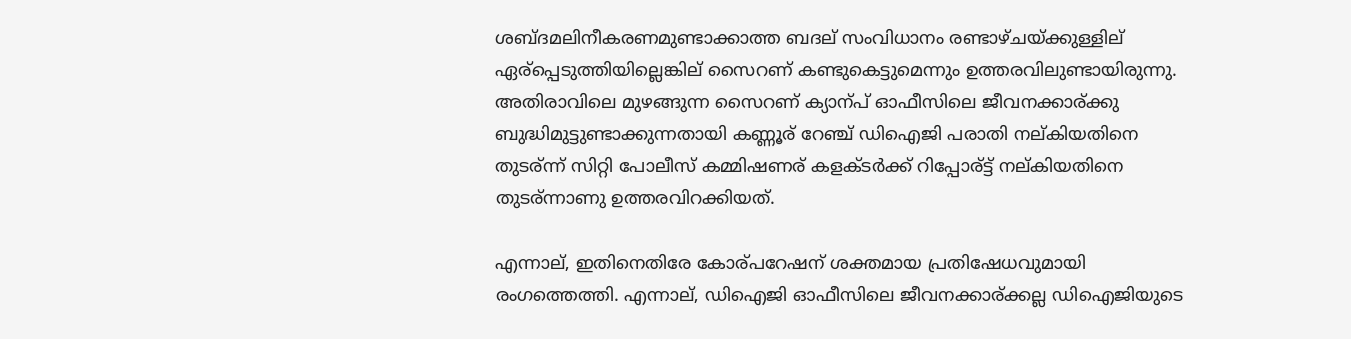ശബ്ദമലിനീകരണമുണ്ടാക്കാത്ത ബദല് സംവിധാനം രണ്ടാഴ്ചയ്ക്കുള്ളില് ഏര്പ്പെടുത്തിയില്ലെങ്കില് സൈറണ് കണ്ടുകെട്ടുമെന്നും ഉത്തരവിലുണ്ടായിരുന്നു. അതിരാവിലെ മുഴങ്ങുന്ന സൈറണ് ക്യാന്പ് ഓഫീസിലെ ജീവനക്കാര്ക്കു ബുദ്ധിമുട്ടുണ്ടാക്കുന്നതായി കണ്ണൂര് റേഞ്ച് ഡിഐജി പരാതി നല്കിയതിനെ തുടര്ന്ന് സിറ്റി പോലീസ് കമ്മിഷണര് കളക്ടർക്ക് റിപ്പോര്ട്ട് നല്കിയതിനെ തുടര്ന്നാണു ഉത്തരവിറക്കിയത്.

എന്നാല്, ഇതിനെതിരേ കോര്പറേഷന് ശക്തമായ പ്രതിഷേധവുമായി രംഗത്തെത്തി. എന്നാല്, ഡിഐജി ഓഫീസിലെ ജീവനക്കാര്ക്കല്ല ഡിഐജിയുടെ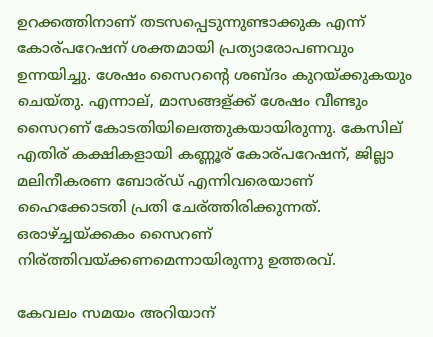ഉറക്കത്തിനാണ് തടസപ്പെടുന്നുണ്ടാക്കുക എന്ന് കോര്പറേഷന് ശക്തമായി പ്രത്യാരോപണവും ഉന്നയിച്ചു. ശേഷം സൈറന്റെ ശബ്ദം കുറയ്ക്കുകയും ചെയ്തു. എന്നാല്, മാസങ്ങള്ക്ക് ശേഷം വീണ്ടും സൈറണ് കോടതിയിലെത്തുകയായിരുന്നു. കേസില് എതിര് കക്ഷികളായി കണ്ണൂര് കോര്പറേഷന്, ജില്ലാ മലിനീകരണ ബോര്ഡ് എന്നിവരെയാണ് ഹൈക്കോടതി പ്രതി ചേര്ത്തിരിക്കുന്നത്. ഒരാഴ്ച്ചയ്ക്കകം സൈറണ് നിര്ത്തിവയ്ക്കണമെന്നായിരുന്നു ഉത്തരവ്.

കേവലം സമയം അറിയാന്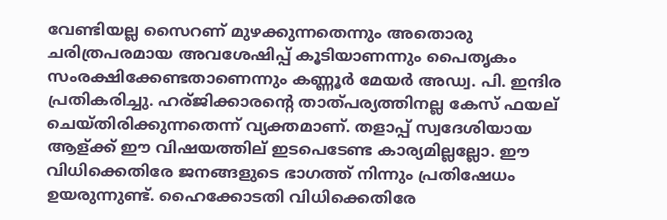വേണ്ടിയല്ല സൈറണ് മുഴക്കുന്നതെന്നും അതൊരു ചരിത്രപരമായ അവശേഷിപ്പ് കൂടിയാണന്നും പൈതൃകം സംരക്ഷിക്കേണ്ടതാണെന്നും കണ്ണൂർ മേയർ അഡ്വ. പി. ഇന്ദിര പ്രതികരിച്ചു. ഹര്ജിക്കാരന്റെ താത്പര്യത്തിനല്ല കേസ് ഫയല് ചെയ്തിരിക്കുന്നതെന്ന് വ്യക്തമാണ്. തളാപ്പ് സ്വദേശിയായ ആള്ക്ക് ഈ വിഷയത്തില് ഇടപെടേണ്ട കാര്യമില്ലല്ലോ. ഈ വിധിക്കെതിരേ ജനങ്ങളുടെ ഭാഗത്ത് നിന്നും പ്രതിഷേധം ഉയരുന്നുണ്ട്. ഹൈക്കോടതി വിധിക്കെതിരേ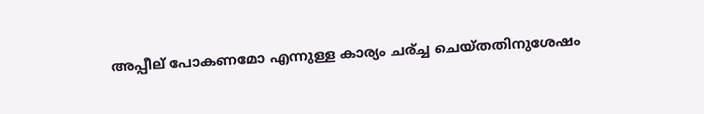അപ്പീല് പോകണമോ എന്നുള്ള കാര്യം ചര്ച്ച ചെയ്തതിനുശേഷം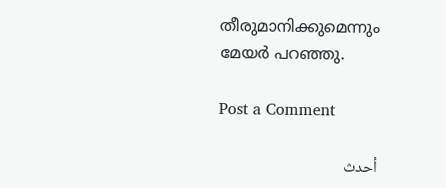തീരുമാനിക്കുമെന്നും മേയർ പറഞ്ഞു.

Post a Comment

أحدث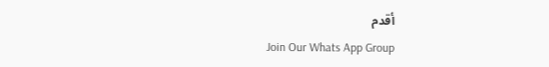أقدم
Join Our Whats App Group